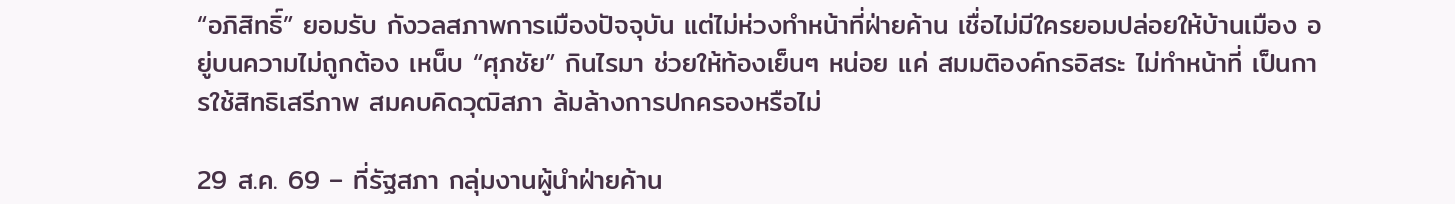“อภิสิทธิ์” ยอมรับ กังวลสภาพการเมืองปัจจุบัน แต่ไม่ห่วงทำหน้าที่ฝ่ายค้าน เชื่อไม่มีใครยอมปล่อยให้บ้านเมือง อยู่บนความไม่ถูกต้อง เหน็บ “ศุภชัย” กินไรมา ช่วยให้ท้องเย็นๆ หน่อย แค่ สมมติองค์กรอิสระ ไม่ทำหน้าที่ เป็นการใช้สิทธิเสรีภาพ สมคบคิดวุฒิสภา ล้มล้างการปกครองหรือไม่

29 ส.ค. 69 – ที่รัฐสภา กลุ่มงานผู้นำฝ่ายค้าน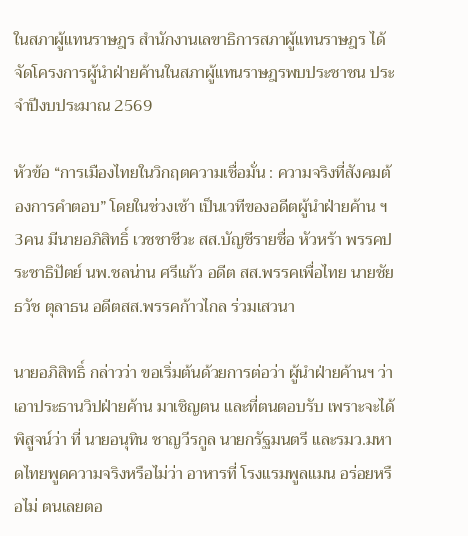ในสภาผู้แทนราษฎร สำนักงานเลขาธิการสภาผู้แทนราษฎร ได้จัดโครงการผู้นำฝ่ายค้านในสภาผู้แทนราษฎรพบประชาชน ประจำปีงบประมาณ 2569

หัวข้อ “การเมืองไทยในวิกฤตความเชื่อมั่น : ความจริงที่สังคมต้องการคำตอบ” โดยในช่วงเช้า เป็นเวทีของอดีตผู้นำฝ่ายค้าน ฯ 3คน มีนายอภิสิทธิ์ เวชชาชีวะ สส.บัญชีรายชื่อ หัวหร้า พรรคประชาธิปัตย์ นพ.ชลน่าน ศรีแก้ว อดีต สส.พรรคเพื่อไทย นายชัยธวัช ตุลาธน อดีตสส.พรรคก้าวไกล ร่วมเสวนา

นายอภิสิทธิ์ กล่าวว่า ขอเริ่มต้นด้วยการต่อว่า ผู้นำฝ่ายค้านฯ ว่าเอาประธานวิปฝ่ายค้าน มาเชิญตน และที่ตนตอบรับ เพราะจะได้พิสูจน์ว่า ที่ นายอนุทิน ชาญวีรกูล นายกรัฐมนตรี และรมว.มหาดไทยพูดความจริงหรือไม่ว่า อาหารที่ โรงแรมพูลแมน อร่อยหรือไม่ ตนเลยตอ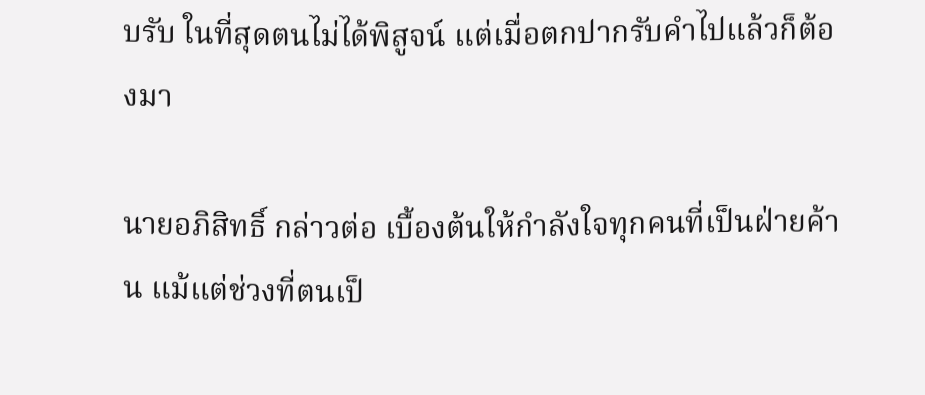บรับ ในที่สุดตนไม่ได้พิสูจน์ แต่เมื่อตกปากรับคำไปแล้วก็ต้องมา

นายอภิสิทธิ์ กล่าวต่อ เบื้องต้นให้กำลังใจทุกคนที่เป็นฝ่ายค้าน แม้แต่ช่วงที่ตนเป็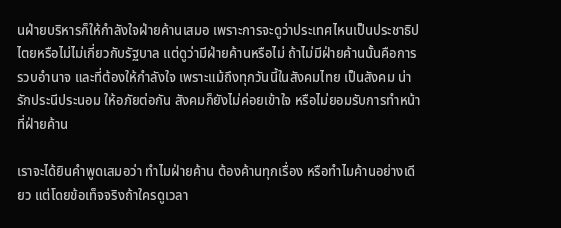นฝ่ายบริหารก็ให้กำลังใจฝ่ายค้านเสมอ เพราะการจะดูว่าประเทศไหนเป็นประชาธิปไตยหรือไม่ไม่เกี่ยวกับรัฐบาล แต่ดูว่ามีฝ่ายค้านหรือไม่ ถ้าไม่มีฝ่ายค้านนั้นคือการรวบอำนาจ และที่ต้องให้กำลังใจ เพราะแม้ถึงทุกวันนี้ในสังคมไทย เป็นสังคม น่ารักประนีประนอม ให้อภัยต่อกัน สังคมก็ยังไม่ค่อยเข้าใจ หรือไม่ยอมรับการทำหน้าที่ฝ่ายค้าน

เราจะได้ยินคำพูดเสมอว่า ทำไมฝ่ายค้าน ต้องค้านทุกเรื่อง หรือทำไมค้านอย่างเดียว แต่โดยข้อเท็จจริงถ้าใครดูเวลา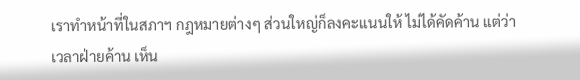เราทำหน้าที่ในสภาฯ กฎหมายต่างๆ ส่วนใหญ่ก็ลงคะแนนให้ ไม่ได้คัดค้าน แต่ว่าเวลาฝ่ายค้าน เห็น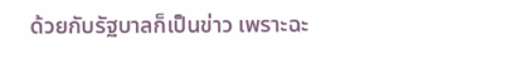ด้วยกับรัฐบาลก็เป็นข่าว เพราะฉะ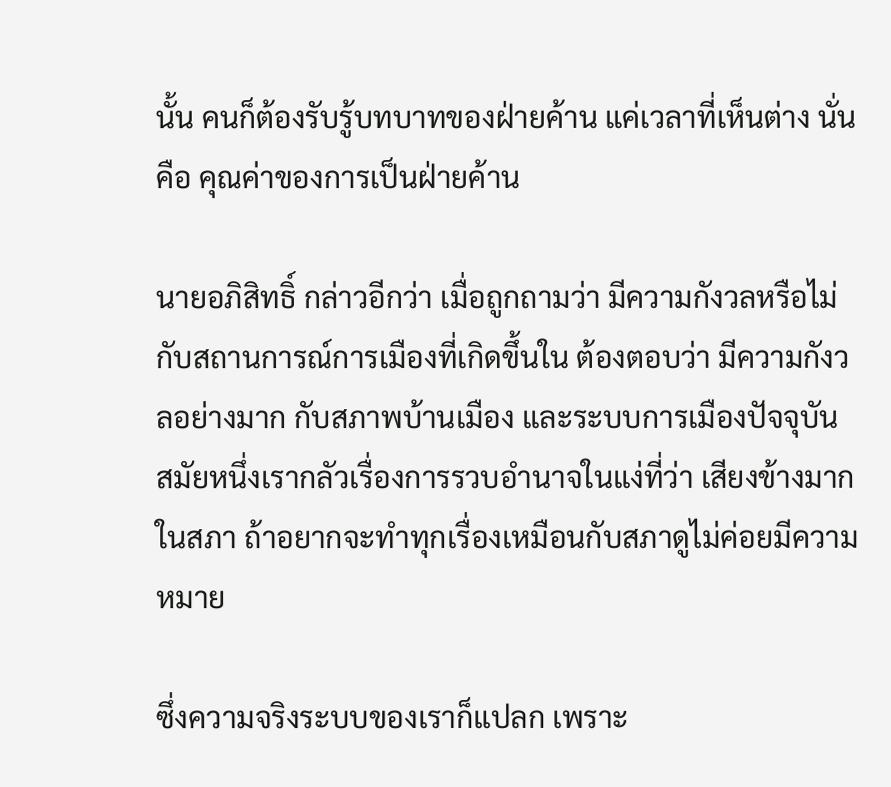นั้น คนก็ต้องรับรู้บทบาทของฝ่ายค้าน แค่เวลาที่เห็นต่าง นั่นคือ คุณค่าของการเป็นฝ่ายค้าน

นายอภิสิทธิ์ กล่าวอีกว่า เมื่อถูกถามว่า มีความกังวลหรือไม่ กับสถานการณ์การเมืองที่เกิดขึ้นใน ต้องตอบว่า มีความกังวลอย่างมาก กับสภาพบ้านเมือง และระบบการเมืองปัจจุบัน สมัยหนึ่งเรากลัวเรื่องการรวบอำนาจในแง่ที่ว่า เสียงข้างมากในสภา ถ้าอยากจะทำทุกเรื่องเหมือนกับสภาดูไม่ค่อยมีความหมาย

ซึ่งความจริงระบบของเราก็แปลก เพราะ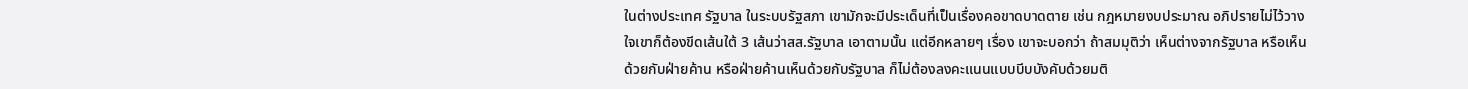ในต่างประเทศ รัฐบาล ในระบบรัฐสภา เขามักจะมีประเด็นที่เป็นเรื่องคอขาดบาดตาย เช่น กฎหมายงบประมาณ อภิปรายไม่ไว้วางใจเขาก็ต้องขีดเส้นใต้ 3 เส้นว่าสส.รัฐบาล เอาตามนั้น แต่อีกหลายๆ เรื่อง เขาจะบอกว่า ถ้าสมมุติว่า เห็นต่างจากรัฐบาล หรือเห็นด้วยกับฝ่ายค้าน หรือฝ่ายค้านเห็นด้วยกับรัฐบาล ก็ไม่ต้องลงคะแนนแบบบีบบังคับด้วยมติ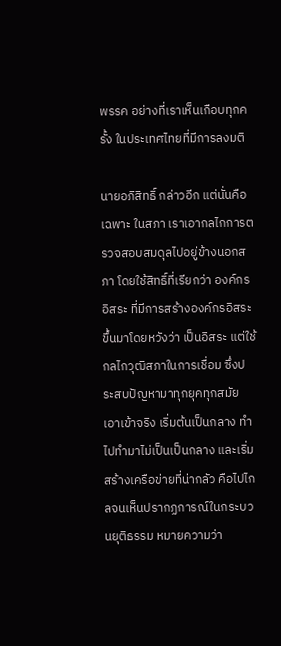พรรค อย่างที่เราเห็นเกือบทุกครั้ง ในประเทศไทยที่มีการลงมติ

นายอภิสิทธิ์ กล่าวอีก แต่นั่นคือเฉพาะ ในสภา เราเอากลไกการตรวจสอบสมดุลไปอยู่ข้างนอกสภา โดยใช้สิทธิ์ที่เรียกว่า องค์กรอิสระ ที่มีการสร้างองค์กรอิสระขึ้นมาโดยหวังว่า เป็นอิสระ แต่ใช้กลไกวุฒิสภาในการเชื่อม ซึ่งประสบปัญหามาทุกยุคทุกสมัย เอาเข้าจริง เริ่มต้นเป็นกลาง ทำไปทำมาไม่เป็นเป็นกลาง และเริ่มสร้างเครือข่ายที่น่ากลัว คือไปไกลจนเห็นปรากฏการณ์ในกระบวนยุติธรรม หมายความว่า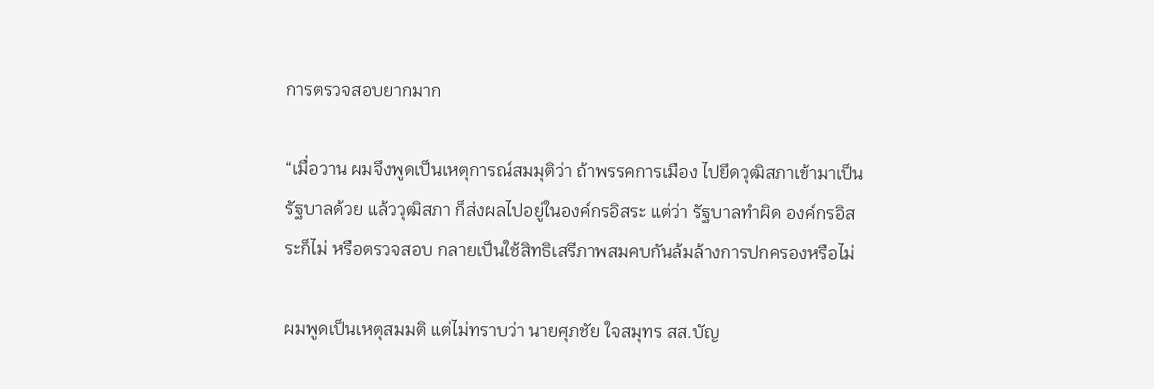การตรวจสอบยากมาก

“เมื่อวาน ผมจึงพูดเป็นเหตุการณ์สมมุติว่า ถ้าพรรคการเมือง ไปยึดวุฒิสภาเข้ามาเป็นรัฐบาลด้วย แล้ววุฒิสภา ก็ส่งผลไปอยู่ในองค์กรอิสระ แต่ว่า รัฐบาลทำผิด องค์กรอิสระก็ไม่ หรือตรวจสอบ กลายเป็นใช้สิทธิเสรีภาพสมคบกันล้มล้างการปกครองหรือไม่

ผมพูดเป็นเหตุสมมติ แต่ไม่ทราบว่า นายศุภชัย ใจสมุทร สส.บัญ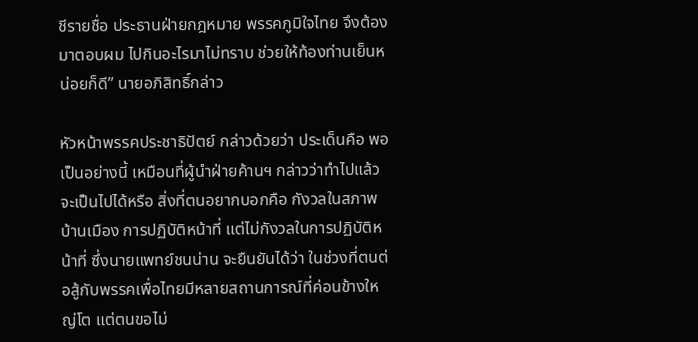ชีรายชื่อ ประธานฝ่ายกฎหมาย พรรคภูมิใจไทย จึงต้องมาตอบผม ไปกินอะไรมาไม่ทราบ ช่วยให้ท้องท่านเย็นหน่อยก็ดี” นายอภิสิทธิ์กล่าว

หัวหน้าพรรคประชาธิปัตย์ กล่าวด้วยว่า ประเด็นคือ พอเป็นอย่างนี้ เหมือนที่ผู้นำฝ่ายค้านฯ กล่าวว่าทำไปแล้วจะเป็นไปได้หรือ สิ่งที่ตนอยากบอกคือ กังวลในสภาพบ้านเมือง การปฏิบัติหน้าที่ แต่ไม่กังวลในการปฏิบัติหน้าที่ ซึ่งนายแพทย์ชนน่าน จะยืนยันได้ว่า ในช่วงที่ตนต่อสู้กับพรรคเพื่อไทยมีหลายสถานการณ์ที่ค่อนข้างใหญ่โต แต่ตนขอไม่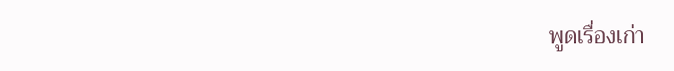พูดเรื่องเก่า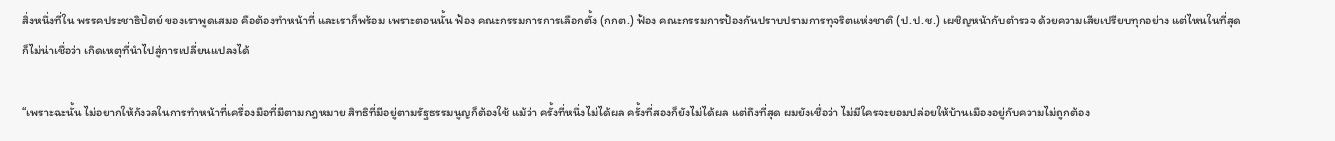สิ่งหนึ่งที่ใน พรรคประชาธิปัตย์ ของเราพูดเสมอ คือต้องทำหน้าที่ และเราก็พร้อม เพราะตอนนั้น ฟ้อง คณะกรรมการการเลือกตั้ง (กกต.) ฟ้อง คณะกรรมการป้องกันปราบปรามการทุจริตแห่งชาติ (ป.ป.ช.) เผชิญหน้ากับตำรวจ ด้วยความเสียเปรียบทุกอย่าง แต่ไหนในที่สุด ก็ไม่น่าเชื่อว่า เกิดเหตุที่นำไปสู่การเปลี่ยนแปลงได้

“เพราะฉะนั้น ไม่อยากให้กังวลในการทำหน้าที่เครื่องมือที่มีตามกฎหมาย สิทธิที่มีอยู่ตามรัฐธรรมนูญก็ต้องใช้ แม้ว่า ครั้งที่หนึ่งไม่ได้ผล ครั้งที่สองก็ยังไม่ได้ผล แต่ถึงที่สุด ผมยังเชื่อว่า ไม่มีใครจะยอมปล่อยให้บ้านเมืองอยู่กับความไม่ถูกต้อง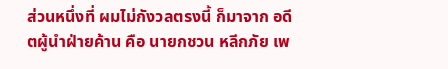ส่วนหนึ่งที่ ผมไม่กังวลตรงนี้ ก็มาจาก อดีตผู้นำฝ่ายค้าน คือ นายกชวน หลีกภัย เพ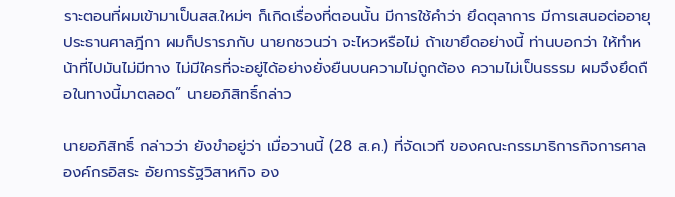ราะตอนที่ผมเข้ามาเป็นสส.ใหม่ๆ ก็เกิดเรื่องที่ตอนนั้น มีการใช้คำว่า ยึดตุลาการ มีการเสนอต่ออายุประธานศาลฎีกา ผมก็ปรารภกับ นายกชวนว่า จะไหวหรือไม่ ถ้าเขายึดอย่างนี้ ท่านบอกว่า ให้ทำหน้าที่ไปมันไม่มีทาง ไม่มีใครที่จะอยู่ได้อย่างยั่งยืนบนความไม่ถูกต้อง ความไม่เป็นธรรม ผมจึงยึดถือในทางนี้มาตลอด” นายอภิสิทธิ์กล่าว

นายอภิสิทธิ์ กล่าวว่า ยังขำอยู่ว่า เมื่อวานนี้ (28 ส.ค.) ที่จัดเวที ของคณะกรรมาธิการกิจการศาลองค์กรอิสระ อัยการรัฐวิสาหกิจ อง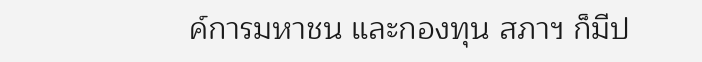ค์การมหาชน และกองทุน สภาฯ ก็มีป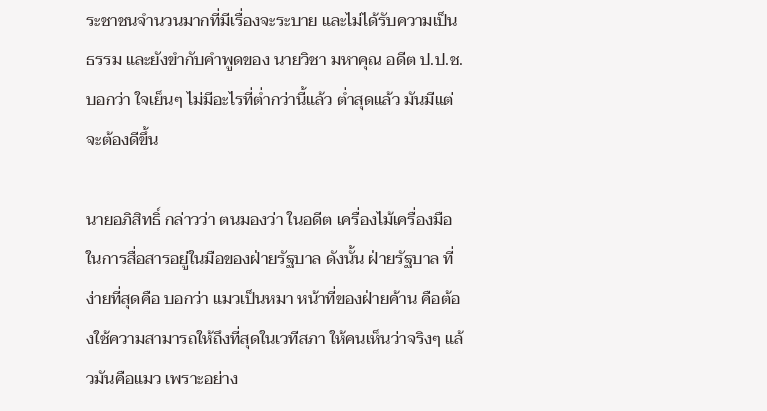ระชาชนจำนวนมากที่มีเรื่องจะระบาย และไม่ได้รับความเป็นธรรม และยังขำกับคำพูดของ นายวิชา มหาคุณ อดีต ป.ป.ช. บอกว่า ใจเย็นๆ ไม่มีอะไรที่ต่ำกว่านี้แล้ว ต่ำสุดแล้ว มันมีแต่จะต้องดีขึ้น

นายอภิสิทธิ์ กล่าวว่า ตนมองว่า ในอดีต เครื่องไม้เครื่องมือ ในการสื่อสารอยู่ในมือของฝ่ายรัฐบาล ดังนั้น ฝ่ายรัฐบาล ที่ง่ายที่สุดคือ บอกว่า แมวเป็นหมา หน้าที่ของฝ่ายค้าน คือต้องใช้ความสามารถให้ถึงที่สุดในเวทีสภา ให้คนเห็นว่าจริงๆ แล้วมันคือแมว เพราะอย่าง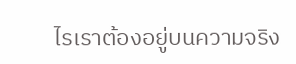ไรเราต้องอยู่บนความจริง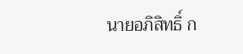นายอภิสิทธิ์ ก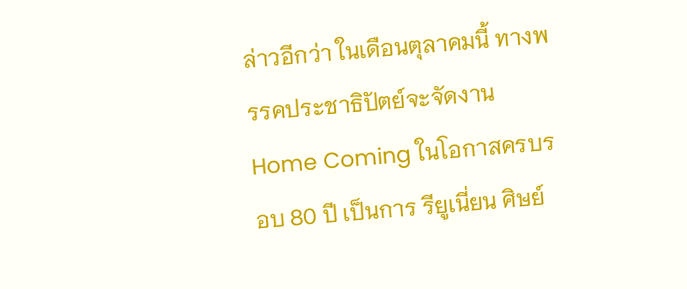ล่าวอีกว่า ในเดือนตุลาคมนี้ ทางพรรคประชาธิปัตย์จะจัดงาน Home Coming ในโอกาสครบรอบ 80 ปี เป็นการ รียูเนี่ยน ศิษย์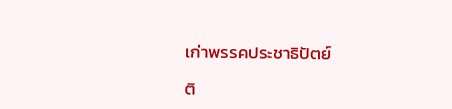เก่าพรรคประชาธิปัตย์

ติ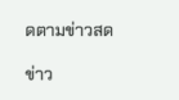ดตามข่าวสด

ข่าว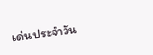เด่นประจำวัน